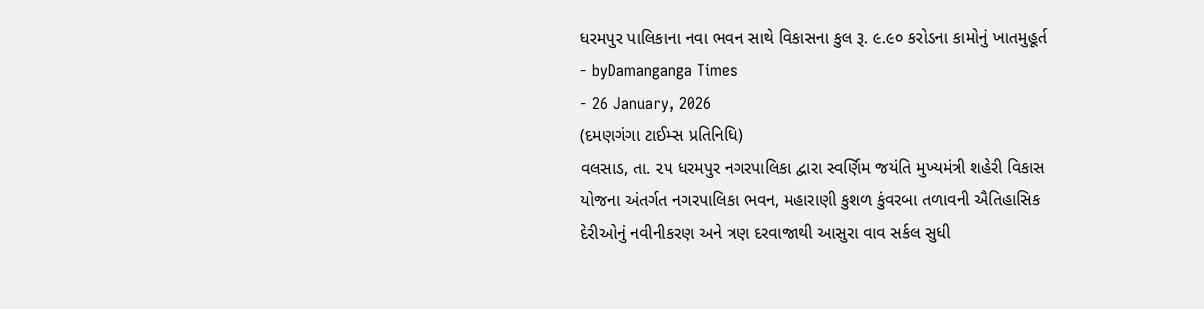ધરમપુર પાલિકાના નવા ભવન સાથે વિકાસના કુલ રૂ. ૯.૯૦ કરોડના કામોનું ખાતમુહૂર્ત
- byDamanganga Times
- 26 January, 2026
(દમણગંગા ટાઈમ્સ પ્રતિનિધિ)
વલસાડ, તા. ૨૫ ધરમપુર નગરપાલિકા દ્વારા સ્વર્ણિમ જયંતિ મુખ્યમંત્રી શહેરી વિકાસ યોજના અંતર્ગત નગરપાલિકા ભવન, મહારાણી કુશળ કુંવરબા તળાવની ઐતિહાસિક દેરીઓનું નવીનીકરણ અને ત્રણ દરવાજાથી આસુરા વાવ સર્કલ સુધી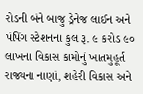રોડની બંને બાજુ ડ્રેનેજ લાઈન અને પંપિંગ સ્ટેશનના કુલ રૂ. ૯ કરોડ ૯૦ લાખના વિકાસ કામોનું ખાતમુહૂર્ત રાજ્યના નાણાં, શહેરી વિકાસ અને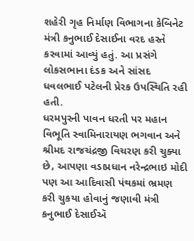શહેરી ગૃહ નિર્માણ વિભાગના કેબિનેટ મંત્રી કનુભાઈ દેસાઈના વરદ હસ્તે કરવામાં આવ્યું હતું. આ પ્રસંગે લોકસભાના દંડક અને સાંસદ ધવલભાઈ પટેલની પ્રેરક ઉપસ્થિતિ રહી હતી.
ધરમપુરની પાવન ધરતી પર મહાન વિભૂતિ સ્વામિનારાયણ ભગવાન અને શ્રીમદ રાજચંદ્રજી વિચરણ કરી ચુક્યા છે, આપણા વડાપ્રધાન નરેન્દ્રભાઇ મોદી પણ આ આદિવાસી પંથકમાં ભ્રમણ કરી ચુકયા હોવાનું જણાવી મંત્રી કનુભાઈ દેસાઈઍ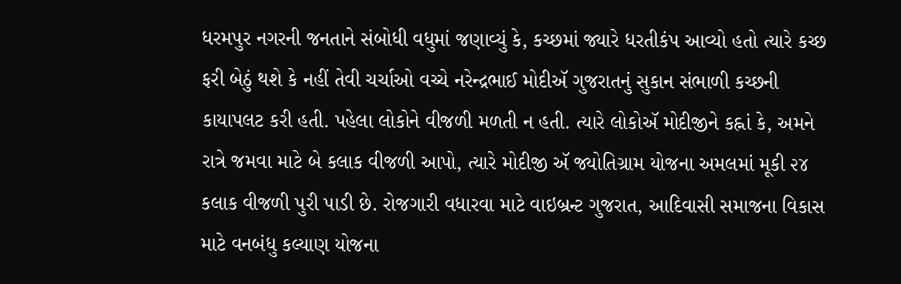ધરમપુર નગરની જનતાને સંબોધી વધુમાં જણાવ્યું કે, કચ્છમાં જ્યારે ધરતીકંપ આવ્યો હતો ત્યારે કચ્છ ફરી બેઠું થશે કે નહીં તેવી ચર્ચાઓ વચ્ચે નરેન્દ્રભાઈ મોદીઍ ગુજરાતનું સુકાન સંભાળી કચ્છની કાયાપલટ કરી હતી. પહેલા લોકોને વીજળી મળતી ન હતી. ત્યારે લોકોઍ મોદીજીને કહ્નાં કે, અમને રાત્રે જમવા માટે બે કલાક વીજળી આપો, ત્યારે મોદીજી ઍ જ્યોતિગ્રામ યોજના અમલમાં મૂકી ૨૪ કલાક વીજળી પુરી પાડી છે. રોજગારી વધારવા માટે વાઇબ્રન્ટ ગુજરાત, આદિવાસી સમાજના વિકાસ માટે વનબંધુ કલ્યાણ યોજના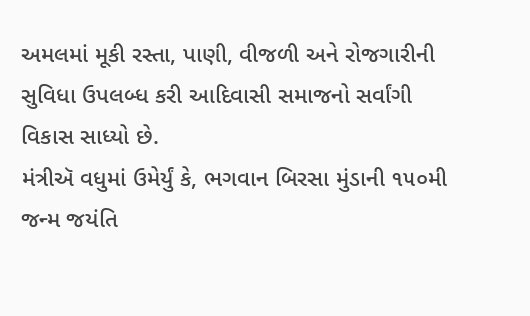અમલમાં મૂકી રસ્તા, પાણી, વીજળી અને રોજગારીની સુવિધા ઉપલબ્ધ કરી આદિવાસી સમાજનો સર્વાંગી વિકાસ સાધ્યો છે.
મંત્રીઍ વધુમાં ઉમેર્યું કે, ભગવાન બિરસા મુંડાની ૧૫૦મી જન્મ જયંતિ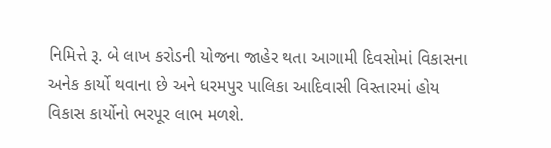નિમિત્તે રૂ. બે લાખ કરોડની યોજના જાહેર થતા આગામી દિવસોમાં વિકાસના અનેક કાર્યો થવાના છે અને ધરમપુર પાલિકા આદિવાસી વિસ્તારમાં હોય વિકાસ કાર્યોનો ભરપૂર લાભ મળશે.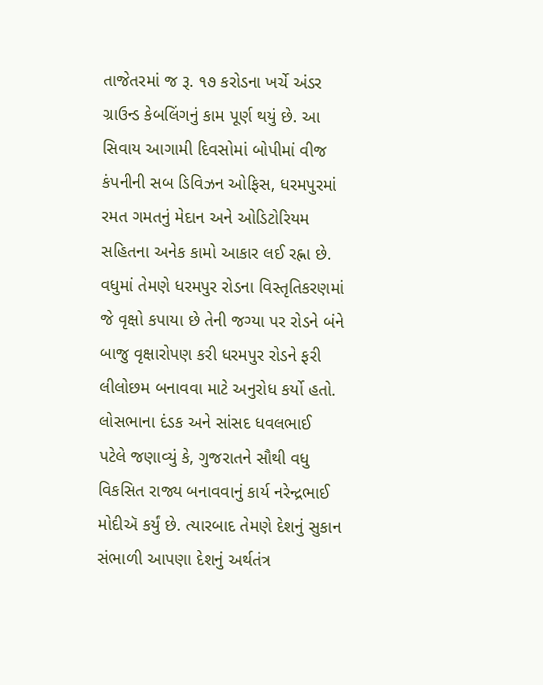તાજેતરમાં જ રૂ. ૧૭ કરોડના ખર્ચે અંડર ગ્રાઉન્ડ કેબલિંગનું કામ પૂર્ણ થયું છે. આ સિવાય આગામી દિવસોમાં બોપીમાં વીજ કંપનીની સબ ડિવિઝન ઓફિસ, ધરમપુરમાં રમત ગમતનું મેદાન અને ઓડિટોરિયમ સહિતના અનેક કામો આકાર લઈ રહ્ના છે. વધુમાં તેમણે ધરમપુર રોડના વિસ્તૃતિકરણમાં જે વૃક્ષો કપાયા છે તેની જગ્યા પર રોડને બંને બાજુ વૃક્ષારોપણ કરી ધરમપુર રોડને ફરી લીલોછમ બનાવવા માટે અનુરોધ કર્યો હતો.
લોસભાના દંડક અને સાંસદ ધવલભાઈ પટેલે જણાવ્યું કે, ગુજરાતને સૌથી વધુ વિકસિત રાજ્ય બનાવવાનું કાર્ય નરેન્દ્રભાઈ મોદીઍ કર્યું છે. ત્યારબાદ તેમણે દેશનું સુકાન સંભાળી આપણા દેશનું અર્થતંત્ર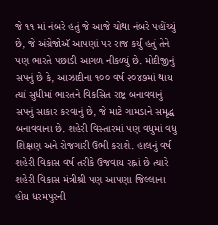જે ૧૧ માં નંબરે હતું જે આજે ચોથા નંબરે પહોંચ્યું છે, જે અંગ્રેજોઍ આપણાં પર રાજ કર્યું હતું તેને પણ ભારતે પછાડી આગળ નીકળ્યું છે. મોદીજીનું સપનું છે કે, આઝાદીના ૧૦૦ વર્ષ ૨૦૪૭માં થાય ત્યાં સુધીમાં ભારતને વિકસિત રાષ્ટ્ર બનાવવાનું સપનું સાકાર કરવાનું છે, જે માટે ગામડાને સમૃદ્ધ બનાવવાના છે. શહેરી વિસ્તારમાં પણ વધુમાં વધુ શિક્ષણ અને રોજગારી ઉભી કરાશે. હાલનું વર્ષ શહેરી વિકાસ વર્ષ તરીકે ઉજવાય રહ્નાં છે ત્યારે શહેરી વિકાસ મંત્રીશ્રી પણ આપણા જિલ્લાના હોય ધરમપુરની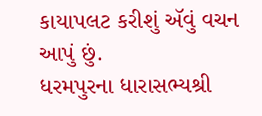કાયાપલટ કરીશું ઍવું વચન આપું છું.
ધરમપુરના ધારાસભ્યશ્રી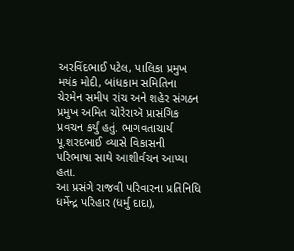અરવિંદભાઈ પટેલ, પાલિકા પ્રમુખ મયંક મોદી, બાંધકામ સમિતિના ચેરમેન સમીપ રાંચ અને શહેર સંગઠન પ્રમુખ અમિત ચોરેરાઍ પ્રાસંગિક પ્રવચન કર્યું હતું. ભાગવતાચાર્ય પૂ.શરદભાઈ વ્યાસે વિકાસની પરિભાષા સાથે આશીર્વચન આપ્યા હતા.
આ પ્રસંગે રાજવી પરિવારના પ્રતિનિધિ ધર્મેન્દ્ર પરિહાર (ધર્મુ દાદા),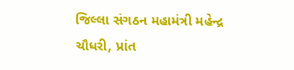જિલ્લા સંગઠન મહામંત્રી મહેન્દ્ર ચૌધરી, પ્રાંત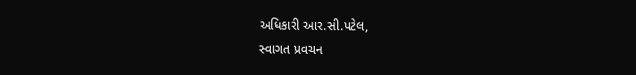અધિકારી આર.સી.પટેલ,
સ્વાગત પ્રવચન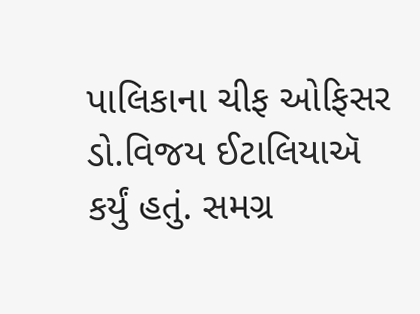પાલિકાના ચીફ ઓફિસર ડો.વિજય ઈટાલિયાઍ કર્યું હતું. સમગ્ર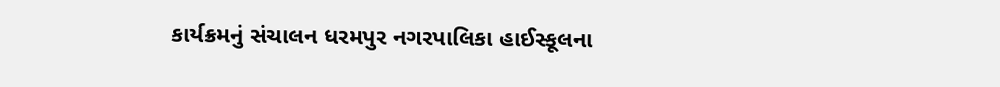કાર્યક્રમનું સંચાલન ધરમપુર નગરપાલિકા હાઈસ્કૂલના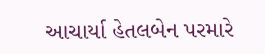આચાર્યા હેતલબેન પરમારે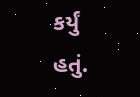કર્યું હતું.